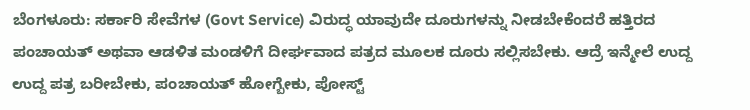ಬೆಂಗಳೂರು: ಸರ್ಕಾರಿ ಸೇವೆಗಳ (Govt Service) ವಿರುದ್ಧ ಯಾವುದೇ ದೂರುಗಳನ್ನು ನೀಡಬೇಕೆಂದರೆ ಹತ್ತಿರದ ಪಂಚಾಯತ್ ಅಥವಾ ಆಡಳಿತ ಮಂಡಳಿಗೆ ದೀರ್ಘವಾದ ಪತ್ರದ ಮೂಲಕ ದೂರು ಸಲ್ಲಿಸಬೇಕು. ಆದ್ರೆ ಇನ್ಮೇಲೆ ಉದ್ದ ಉದ್ದ ಪತ್ರ ಬರೀಬೇಕು, ಪಂಚಾಯತ್ ಹೋಗ್ಬೇಕು, ಪೋಸ್ಟ್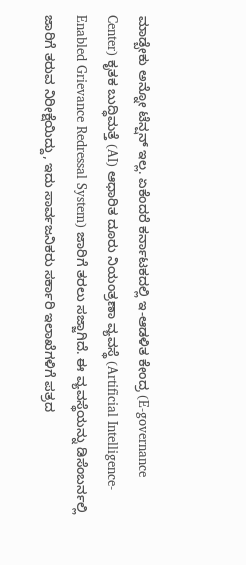ಮಾಡ್ಬೇಕು ಅನ್ನೋ ಟೆನ್ಷನ್ ಇಲ್ಲ. ಏಕೆಂದರೆ ಕರ್ನಾಟಕದಲ್ಲಿ ಇ-ಆಡಳಿತ ಕೇಂದ್ರ (E-governance Center) ಕೃತಕ ಬುದ್ಧಿಮತ್ತೆ (AI) ಆಧಾರಿತ ದೂರು ನಿಯಂತ್ರಣಾ ವ್ಯವಸ್ಥೆ (Artificial Intelligence-Enabled Grievance Redressal System) ಜಾರಿಗೆ ತರಲು ಸಜ್ಜಾಗಿದೆ. ಈ ವ್ಯವಸ್ಥೆಯನ್ನು ಡಿಸೆಂಬರ್ನಲ್ಲಿ ಜಾರಿಗೆ ತರುವ ನಿರೀಕ್ಷೆಯಿದ್ದು, ಇದು ಸಾರ್ವಜನಿಕರು ಸರ್ಕಾರಿ ಇಲಾಖೆಗಳಿಗೆ ಪತ್ರದ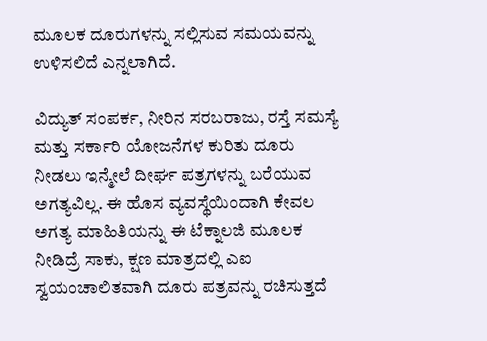ಮೂಲಕ ದೂರುಗಳನ್ನು ಸಲ್ಲಿಸುವ ಸಮಯವನ್ನು ಉಳಿಸಲಿದೆ ಎನ್ನಲಾಗಿದೆ.

ವಿದ್ಯುತ್ ಸಂಪರ್ಕ, ನೀರಿನ ಸರಬರಾಜು, ರಸ್ತೆ ಸಮಸ್ಯೆ ಮತ್ತು ಸರ್ಕಾರಿ ಯೋಜನೆಗಳ ಕುರಿತು ದೂರು ನೀಡಲು ಇನ್ಮೇಲೆ ದೀರ್ಘ ಪತ್ರಗಳನ್ನು ಬರೆಯುವ ಅಗತ್ಯವಿಲ್ಲ. ಈ ಹೊಸ ವ್ಯವಸ್ಥೆಯಿಂದಾಗಿ ಕೇವಲ ಅಗತ್ಯ ಮಾಹಿತಿಯನ್ನು ಈ ಟೆಕ್ನಾಲಜಿ ಮೂಲಕ ನೀಡಿದ್ರೆ ಸಾಕು, ಕ್ಷಣ ಮಾತ್ರದಲ್ಲಿ ಎಐ ಸ್ವಯಂಚಾಲಿತವಾಗಿ ದೂರು ಪತ್ರವನ್ನು ರಚಿಸುತ್ತದೆ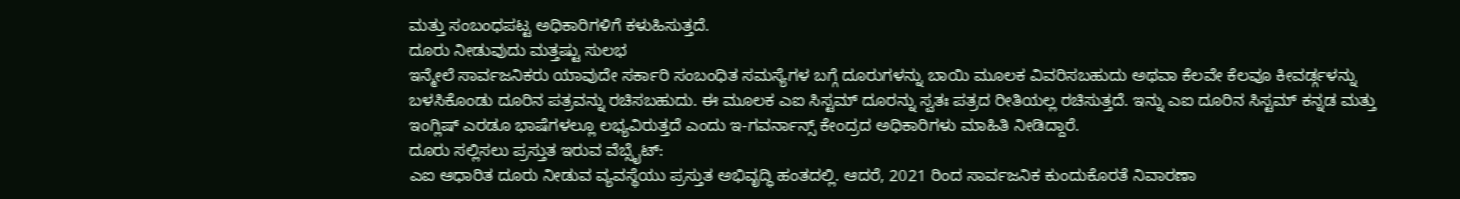ಮತ್ತು ಸಂಬಂಧಪಟ್ಟ ಅಧಿಕಾರಿಗಳಿಗೆ ಕಳುಹಿಸುತ್ತದೆ.
ದೂರು ನೀಡುವುದು ಮತ್ತಷ್ಟು ಸುಲಭ
ಇನ್ಮೇಲೆ ಸಾರ್ವಜನಿಕರು ಯಾವುದೇ ಸರ್ಕಾರಿ ಸಂಬಂಧಿತ ಸಮಸ್ಯೆಗಳ ಬಗ್ಗೆ ದೂರುಗಳನ್ನು ಬಾಯಿ ಮೂಲಕ ವಿವರಿಸಬಹುದು ಅಥವಾ ಕೆಲವೇ ಕೆಲವೂ ಕೀವರ್ಡ್ಗಳನ್ನು ಬಳಸಿಕೊಂಡು ದೂರಿನ ಪತ್ರವನ್ನು ರಚಿಸಬಹುದು. ಈ ಮೂಲಕ ಎಐ ಸಿಸ್ಟಮ್ ದೂರನ್ನು ಸ್ವತಃ ಪತ್ರದ ರೀತಿಯಲ್ಲ ರಚಿಸುತ್ತದೆ. ಇನ್ನು ಎಐ ದೂರಿನ ಸಿಸ್ಟಮ್ ಕನ್ನಡ ಮತ್ತು ಇಂಗ್ಲಿಷ್ ಎರಡೂ ಭಾಷೆಗಳಲ್ಲೂ ಲಭ್ಯವಿರುತ್ತದೆ ಎಂದು ಇ-ಗವರ್ನಾನ್ಸ್ ಕೇಂದ್ರದ ಅಧಿಕಾರಿಗಳು ಮಾಹಿತಿ ನೀಡಿದ್ದಾರೆ.
ದೂರು ಸಲ್ಲಿಸಲು ಪ್ರಸ್ತುತ ಇರುವ ವೆಬ್ಸೈಟ್:
ಎಐ ಆಧಾರಿತ ದೂರು ನೀಡುವ ವ್ಯವಸ್ಥೆಯು ಪ್ರಸ್ತುತ ಅಭಿವೃದ್ಧಿ ಹಂತದಲ್ಲಿ. ಆದರೆ, 2021 ರಿಂದ ಸಾರ್ವಜನಿಕ ಕುಂದುಕೊರತೆ ನಿವಾರಣಾ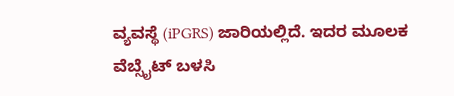ವ್ಯವಸ್ಥೆ (iPGRS) ಜಾರಿಯಲ್ಲಿದೆ. ಇದರ ಮೂಲಕ ವೆಬ್ಸೈಟ್ ಬಳಸಿ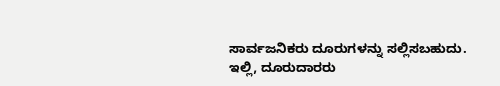ಸಾರ್ವಜನಿಕರು ದೂರುಗಳನ್ನು ಸಲ್ಲಿಸಬಹುದು. ಇಲ್ಲಿ, ದೂರುದಾರರು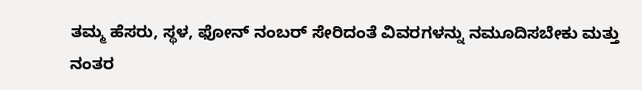ತಮ್ಮ ಹೆಸರು, ಸ್ಥಳ, ಫೋನ್ ನಂಬರ್ ಸೇರಿದಂತೆ ವಿವರಗಳನ್ನು ನಮೂದಿಸಬೇಕು ಮತ್ತು ನಂತರ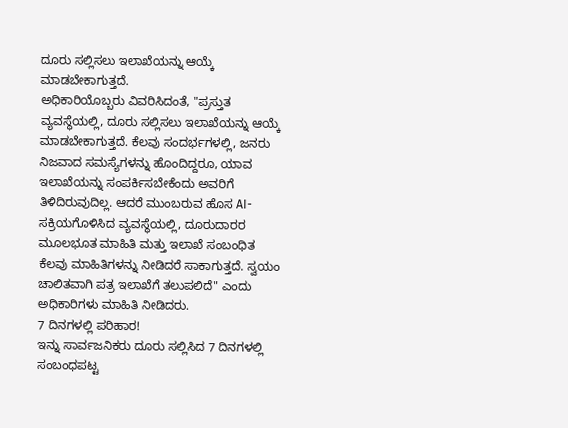ದೂರು ಸಲ್ಲಿಸಲು ಇಲಾಖೆಯನ್ನು ಆಯ್ಕೆ ಮಾಡಬೇಕಾಗುತ್ತದೆ.
ಅಧಿಕಾರಿಯೊಬ್ಬರು ವಿವರಿಸಿದಂತೆ, "ಪ್ರಸ್ತುತ ವ್ಯವಸ್ಥೆಯಲ್ಲಿ, ದೂರು ಸಲ್ಲಿಸಲು ಇಲಾಖೆಯನ್ನು ಆಯ್ಕೆ ಮಾಡಬೇಕಾಗುತ್ತದೆ. ಕೆಲವು ಸಂದರ್ಭಗಳಲ್ಲಿ, ಜನರು ನಿಜವಾದ ಸಮಸ್ಯೆಗಳನ್ನು ಹೊಂದಿದ್ದರೂ, ಯಾವ ಇಲಾಖೆಯನ್ನು ಸಂಪರ್ಕಿಸಬೇಕೆಂದು ಅವರಿಗೆ ತಿಳಿದಿರುವುದಿಲ್ಲ. ಆದರೆ ಮುಂಬರುವ ಹೊಸ AI-ಸಕ್ರಿಯಗೊಳಿಸಿದ ವ್ಯವಸ್ಥೆಯಲ್ಲಿ, ದೂರುದಾರರ ಮೂಲಭೂತ ಮಾಹಿತಿ ಮತ್ತು ಇಲಾಖೆ ಸಂಬಂಧಿತ ಕೆಲವು ಮಾಹಿತಿಗಳನ್ನು ನೀಡಿದರೆ ಸಾಕಾಗುತ್ತದೆ. ಸ್ವಯಂ ಚಾಲಿತವಾಗಿ ಪತ್ರ ಇಲಾಖೆಗೆ ತಲುಪಲಿದೆ" ಎಂದು ಅಧಿಕಾರಿಗಳು ಮಾಹಿತಿ ನೀಡಿದರು.
7 ದಿನಗಳಲ್ಲಿ ಪರಿಹಾರ!
ಇನ್ನು ಸಾರ್ವಜನಿಕರು ದೂರು ಸಲ್ಲಿಸಿದ 7 ದಿನಗಳಲ್ಲಿ ಸಂಬಂಧಪಟ್ಟ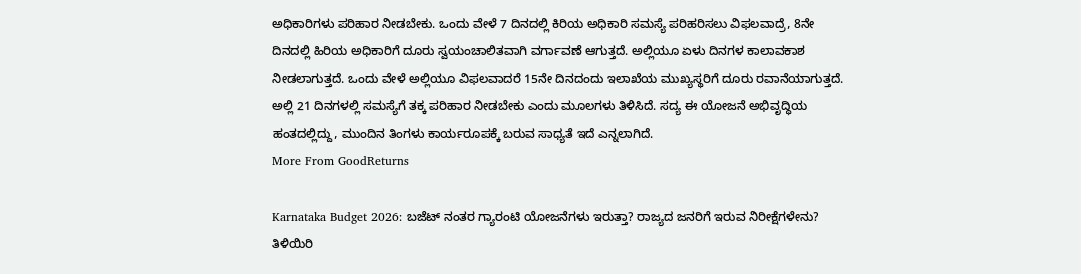ಅಧಿಕಾರಿಗಳು ಪರಿಹಾರ ನೀಡಬೇಕು. ಒಂದು ವೇಳೆ 7 ದಿನದಲ್ಲಿ ಕಿರಿಯ ಅಧಿಕಾರಿ ಸಮಸ್ಯೆ ಪರಿಹರಿಸಲು ವಿಫಲವಾದ್ರೆ, 8ನೇ ದಿನದಲ್ಲಿ ಹಿರಿಯ ಅಧಿಕಾರಿಗೆ ದೂರು ಸ್ವಯಂಚಾಲಿತವಾಗಿ ವರ್ಗಾವಣೆ ಆಗುತ್ತದೆ. ಅಲ್ಲಿಯೂ ಏಳು ದಿನಗಳ ಕಾಲಾವಕಾಶ ನೀಡಲಾಗುತ್ತದೆ. ಒಂದು ವೇಳೆ ಅಲ್ಲಿಯೂ ವಿಫಲವಾದರೆ 15ನೇ ದಿನದಂದು ಇಲಾಖೆಯ ಮುಖ್ಯಸ್ಥರಿಗೆ ದೂರು ರವಾನೆಯಾಗುತ್ತದೆ. ಅಲ್ಲಿ 21 ದಿನಗಳಲ್ಲಿ ಸಮಸ್ಯೆಗೆ ತಕ್ಕ ಪರಿಹಾರ ನೀಡಬೇಕು ಎಂದು ಮೂಲಗಳು ತಿಳಿಸಿದೆ. ಸದ್ಯ ಈ ಯೋಜನೆ ಅಭಿವೃದ್ಧಿಯ ಹಂತದಲ್ಲಿದ್ದು, ಮುಂದಿನ ತಿಂಗಳು ಕಾರ್ಯರೂಪಕ್ಕೆ ಬರುವ ಸಾಧ್ಯತೆ ಇದೆ ಎನ್ನಲಾಗಿದೆ.
More From GoodReturns

Karnataka Budget 2026: ಬಜೆಟ್ ನಂತರ ಗ್ಯಾರಂಟಿ ಯೋಜನೆಗಳು ಇರುತ್ತಾ? ರಾಜ್ಯದ ಜನರಿಗೆ ಇರುವ ನಿರೀಕ್ಷೆಗಳೇನು? ತಿಳಿಯಿರಿ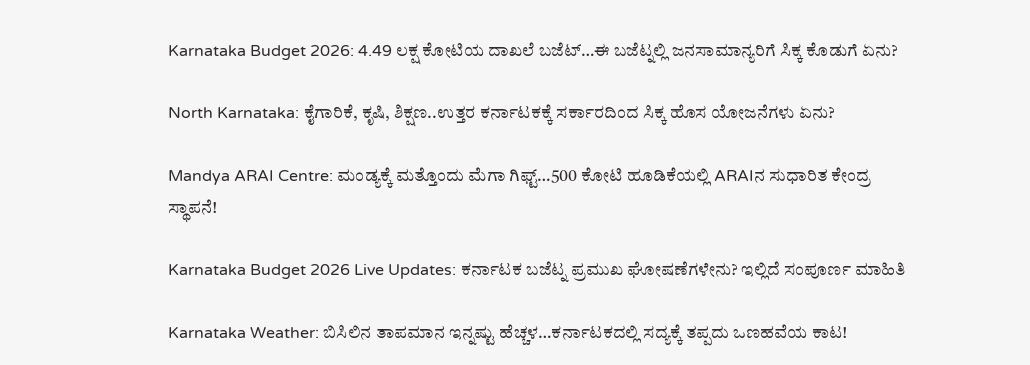Karnataka Budget 2026: 4.49 ಲಕ್ಷ ಕೋಟಿಯ ದಾಖಲೆ ಬಜೆಟ್…ಈ ಬಜೆಟ್ನಲ್ಲಿ ಜನಸಾಮಾನ್ಯರಿಗೆ ಸಿಕ್ಕ ಕೊಡುಗೆ ಏನು?

North Karnataka: ಕೈಗಾರಿಕೆ, ಕೃಷಿ, ಶಿಕ್ಷಣ..ಉತ್ತರ ಕರ್ನಾಟಕಕ್ಕೆ ಸರ್ಕಾರದಿಂದ ಸಿಕ್ಕ ಹೊಸ ಯೋಜನೆಗಳು ಏನು?

Mandya ARAI Centre: ಮಂಡ್ಯಕ್ಕೆ ಮತ್ತೊಂದು ಮೆಗಾ ಗಿಫ್ಟ್…500 ಕೋಟಿ ಹೂಡಿಕೆಯಲ್ಲಿ ARAIನ ಸುಧಾರಿತ ಕೇಂದ್ರ ಸ್ಥಾಪನೆ!

Karnataka Budget 2026 Live Updates: ಕರ್ನಾಟಕ ಬಜೆಟ್ನ ಪ್ರಮುಖ ಘೋಷಣೆಗಳೇನು? ಇಲ್ಲಿದೆ ಸಂಪೂರ್ಣ ಮಾಹಿತಿ

Karnataka Weather: ಬಿಸಿಲಿನ ತಾಪಮಾನ ಇನ್ನಷ್ಟು ಹೆಚ್ಚಳ…ಕರ್ನಾಟಕದಲ್ಲಿ ಸದ್ಯಕ್ಕೆ ತಪ್ಪದು ಒಣಹವೆಯ ಕಾಟ!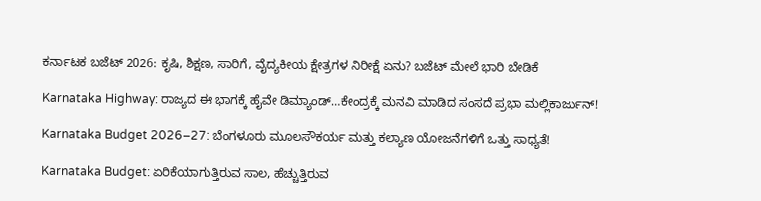ಕರ್ನಾಟಕ ಬಜೆಟ್ 2026: ಕೃಷಿ, ಶಿಕ್ಷಣ, ಸಾರಿಗೆ, ವೈದ್ಯಕೀಯ ಕ್ಷೇತ್ರಗಳ ನಿರೀಕ್ಷೆ ಏನು? ಬಜೆಟ್ ಮೇಲೆ ಭಾರಿ ಬೇಡಿಕೆ

Karnataka Highway: ರಾಜ್ಯದ ಈ ಭಾಗಕ್ಕೆ ಹೈವೇ ಡಿಮ್ಯಾಂಡ್…ಕೇಂದ್ರಕ್ಕೆ ಮನವಿ ಮಾಡಿದ ಸಂಸದೆ ಪ್ರಭಾ ಮಲ್ಲಿಕಾರ್ಜುನ್!

Karnataka Budget 2026–27: ಬೆಂಗಳೂರು ಮೂಲಸೌಕರ್ಯ ಮತ್ತು ಕಲ್ಯಾಣ ಯೋಜನೆಗಳಿಗೆ ಒತ್ತು ಸಾಧ್ಯತೆ!

Karnataka Budget: ಏರಿಕೆಯಾಗುತ್ತಿರುವ ಸಾಲ, ಹೆಚ್ಚುತ್ತಿರುವ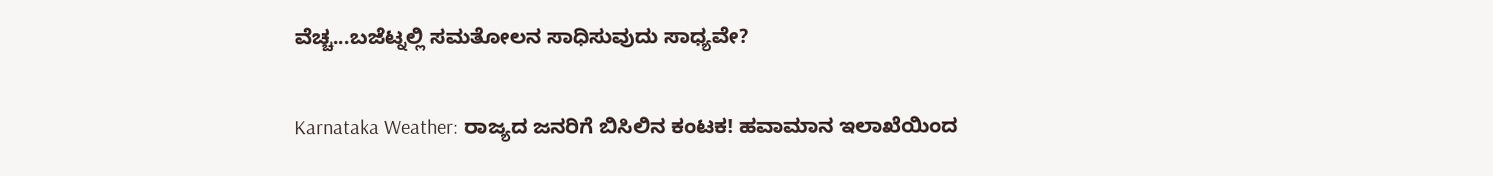ವೆಚ್ಚ...ಬಜೆಟ್ನಲ್ಲಿ ಸಮತೋಲನ ಸಾಧಿಸುವುದು ಸಾಧ್ಯವೇ?

Karnataka Weather: ರಾಜ್ಯದ ಜನರಿಗೆ ಬಿಸಿಲಿನ ಕಂಟಕ! ಹವಾಮಾನ ಇಲಾಖೆಯಿಂದ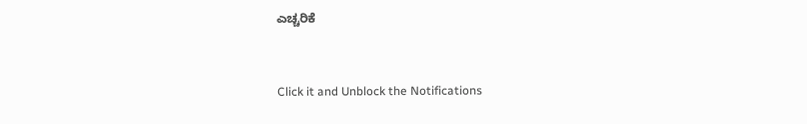ಎಚ್ಚರಿಕೆ



Click it and Unblock the Notifications